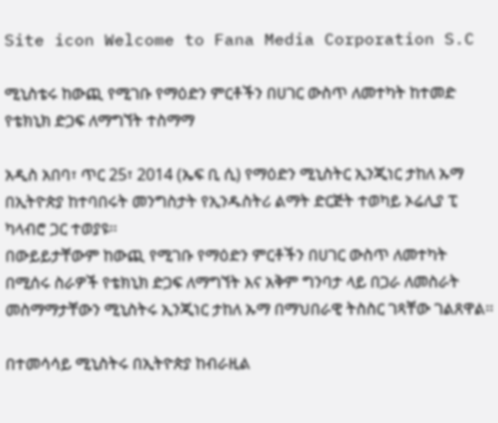Site icon Welcome to Fana Media Corporation S.C

ሚኒስቴሩ ከውጪ የሚገቡ የማዕድን ምርቶችን በሀገር ውስጥ ለመተካት ከተመድ የቴክኒክ ድጋፍ ለማግኘት ተስማማ

አዲስ አበባ፣ ጥር 25፣ 2014 (ኤፍ ቢ ሲ) የማዕድን ሚኒስትር ኢንጂነር ታከለ ኡማ በኢትዮጵያ ከተባበሩት መንግስታት የኢንዱስትሪ ልማት ድርጅት ተወካይ ኦሬሊያ ፒ ካላብሮ ጋር ተወያዩ፡፡
በውይይታቸውም ከውጪ የሚገቡ የማዕድን ምርቶችን በሀገር ውስጥ ለመተካት በሚሰሩ ስራዎች የቴክኒክ ድጋፍ ለማግኘት እና አቅም ግንባታ ላይ በጋራ ለመስራት መስማማታቸውን ሚኒስትሩ ኢንጂነር ታከለ ኡማ በማህበራዊ ትስስር ገጻቸው ገልጸዋል፡፡

በተመሳሳይ ሚኒስትሩ በኢትዮጵያ ከብራዚል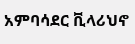አምባሳደር ቪላሪህኖ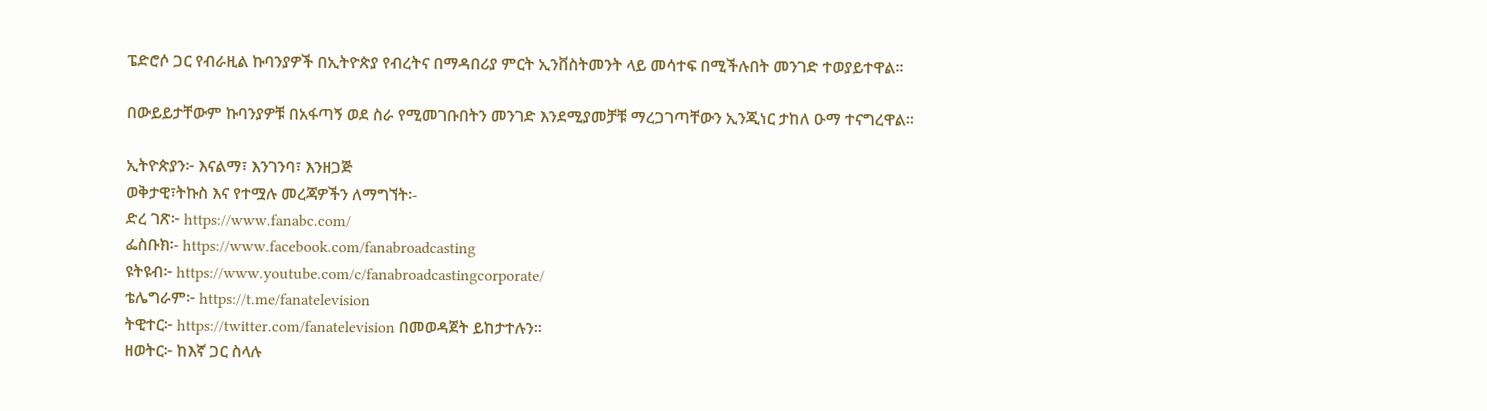ፔድሮሶ ጋር የብራዚል ኩባንያዎች በኢትዮጵያ የብረትና በማዳበሪያ ምርት ኢንቨስትመንት ላይ መሳተፍ በሚችሉበት መንገድ ተወያይተዋል፡፡

በውይይታቸውም ኩባንያዎቹ በአፋጣኝ ወደ ስራ የሚመገቡበትን መንገድ እንደሚያመቻቹ ማረጋገጣቸውን ኢንጂነር ታከለ ዑማ ተናግረዋል፡፡

ኢትዮጵያን፦ እናልማ፣ እንገንባ፣ እንዘጋጅ
ወቅታዊ፣ትኩስ እና የተሟሉ መረጃዎችን ለማግኘት፡-
ድረ ገጽ፦ https://www.fanabc.com/
ፌስቡክ፡- https://www.facebook.com/fanabroadcasting
ዩትዩብ፦ https://www.youtube.com/c/fanabroadcastingcorporate/
ቴሌግራም፦ https://t.me/fanatelevision
ትዊተር፦ https://twitter.com/fanatelevision በመወዳጀት ይከታተሉን፡፡
ዘወትር፦ ከእኛ ጋር ስላሉ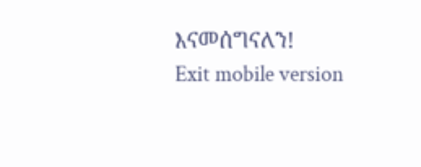እናመሰግናለን!
Exit mobile version